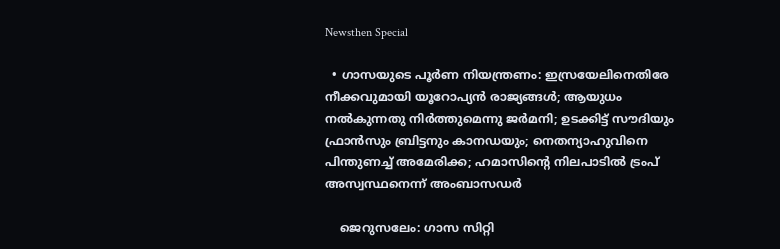Newsthen Special

  • ഗാസയുടെ പൂര്‍ണ നിയന്ത്രണം: ഇസ്രയേലിനെതിരേ നീക്കവുമായി യൂറോപ്യന്‍ രാജ്യങ്ങള്‍; ആയുധം നല്‍കുന്നതു നിര്‍ത്തുമെന്നു ജര്‍മനി; ഉടക്കിട്ട് സൗദിയും ഫ്രാന്‍സും ബ്രിട്ടനും കാനഡയും; നെതന്യാഹുവിനെ പിന്തുണച്ച് അമേരിക്ക; ഹമാസിന്റെ നിലപാടില്‍ ട്രംപ് അസ്വസ്ഥനെന്ന് അംബാസഡര്‍

    ജെറുസലേം: ഗാസ സിറ്റി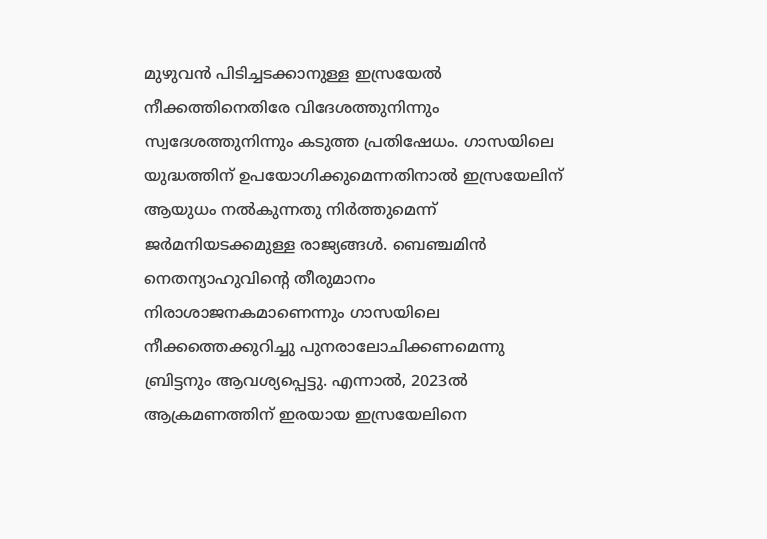മുഴുവന്‍ പിടിച്ചടക്കാനുള്ള ഇസ്രയേല്‍ നീക്കത്തിനെതിരേ വിദേശത്തുനിന്നും സ്വദേശത്തുനിന്നും കടുത്ത പ്രതിഷേധം. ഗാസയിലെ യുദ്ധത്തിന് ഉപയോഗിക്കുമെന്നതിനാല്‍ ഇസ്രയേലിന് ആയുധം നല്‍കുന്നതു നിര്‍ത്തുമെന്ന് ജര്‍മനിയടക്കമുള്ള രാജ്യങ്ങള്‍. ബെഞ്ചമിന്‍ നെതന്യാഹുവിന്റെ തീരുമാനം നിരാശാജനകമാണെന്നും ഗാസയിലെ നീക്കത്തെക്കുറിച്ചു പുനരാലോചിക്കണമെന്നു ബ്രിട്ടനും ആവശ്യപ്പെട്ടു. എന്നാല്‍, 2023ല്‍ ആക്രമണത്തിന് ഇരയായ ഇസ്രയേലിനെ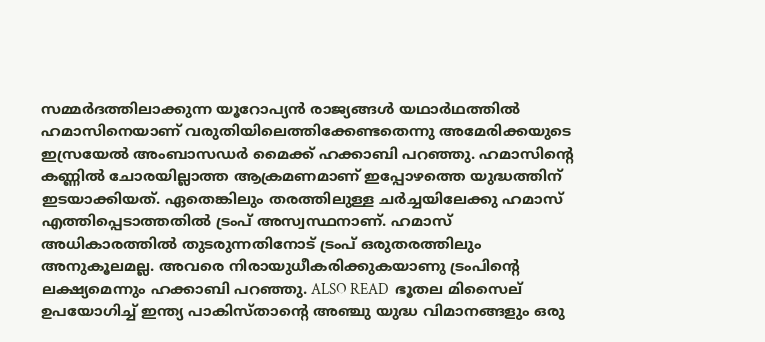സമ്മര്‍ദത്തിലാക്കുന്ന യൂറോപ്യന്‍ രാജ്യങ്ങള്‍ യഥാര്‍ഥത്തില്‍ ഹമാസിനെയാണ് വരുതിയിലെത്തിക്കേണ്ടതെന്നു അമേരിക്കയുടെ ഇസ്രയേല്‍ അംബാസഡര്‍ മൈക്ക് ഹക്കാബി പറഞ്ഞു. ഹമാസിന്റെ കണ്ണില്‍ ചോരയില്ലാത്ത ആക്രമണമാണ് ഇപ്പോഴത്തെ യുദ്ധത്തിന് ഇടയാക്കിയത്. ഏതെങ്കിലും തരത്തിലുള്ള ചര്‍ച്ചയിലേക്കു ഹമാസ് എത്തിപ്പെടാത്തതില്‍ ട്രംപ് അസ്വസ്ഥനാണ്. ഹമാസ് അധികാരത്തില്‍ തുടരുന്നതിനോട് ട്രംപ് ഒരുതരത്തിലും അനുകൂലമല്ല. അവരെ നിരായുധീകരിക്കുകയാണു ട്രംപിന്റെ ലക്ഷ്യമെന്നും ഹക്കാബി പറഞ്ഞു. ALSO READ  ഭൂതല മിസൈല് ഉപയോഗിച്ച് ഇന്ത്യ പാകിസ്താന്റെ അഞ്ചു യുദ്ധ വിമാനങ്ങളും ഒരു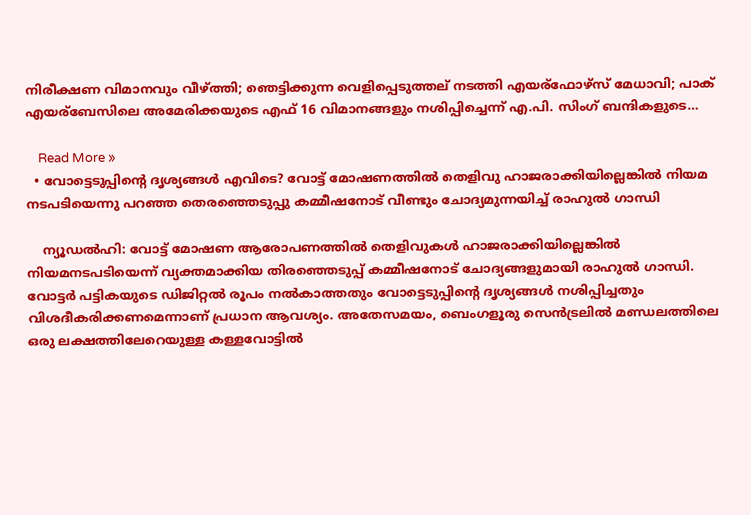നിരീക്ഷണ വിമാനവും വീഴ്ത്തി; ഞെട്ടിക്കുന്ന വെളിപ്പെടുത്തല് നടത്തി എയര്ഫോഴ്സ് മേധാവി; പാക് എയര്ബേസിലെ അമേരിക്കയുടെ എഫ് 16 വിമാനങ്ങളും നശിപ്പിച്ചെന്ന് എ.പി. സിംഗ് ബന്ദികളുടെ…

    Read More »
  • വോട്ടെടുപ്പിന്റെ ദൃശ്യങ്ങള്‍ എവിടെ? വോട്ട് മോഷണത്തില്‍ തെളിവു ഹാജരാക്കിയില്ലെങ്കില്‍ നിയമ നടപടിയെന്നു പറഞ്ഞ തെരഞ്ഞെടുപ്പു കമ്മീഷനോട് വീണ്ടും ചോദ്യമുന്നയിച്ച് രാഹുല്‍ ഗാന്ധി

    ന്യൂഡല്‍ഹി: വോട്ട് മോഷണ ആരോപണത്തിൽ തെളിവുകൾ ഹാജരാക്കിയില്ലെങ്കിൽ നിയമനടപടിയെന്ന് വ്യക്തമാക്കിയ തിരഞ്ഞെടുപ്പ് കമ്മീഷനോട് ചോദ്യങ്ങളുമായി രാഹുൽ ഗാന്ധി. വോട്ടർ പട്ടികയുടെ ഡിജിറ്റൽ രൂപം നൽകാത്തതും വോട്ടെടുപ്പിന്റെ ദൃശ്യങ്ങൾ നശിപ്പിച്ചതും വിശദീകരിക്കണമെന്നാണ് പ്രധാന ആവശ്യം. അതേസമയം, ബെംഗളൂരു സെൻട്രലിൽ മണ്ഡലത്തിലെ ഒരു ലക്ഷത്തിലേറെയുള്ള കള്ളവോട്ടിൽ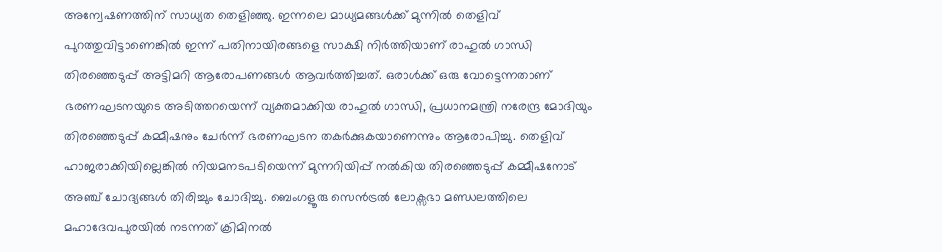അന്വേഷണത്തിന് സാധ്യത തെളിഞ്ഞു. ഇന്നലെ മാധ്യമങ്ങൾക്ക് മുന്നിൽ തെളിവ് പുറത്തുവിട്ടാണെങ്കിൽ ഇന്ന് പതിനായിരങ്ങളെ സാക്ഷി നിർത്തിയാണ് രാഹുൽ ഗാന്ധി തിരഞ്ഞെടുപ്പ് അട്ടിമറി ആരോപണങ്ങൾ ആവർത്തിച്ചത്. ഒരാൾക്ക് ഒരു വോട്ടെന്നതാണ് ഭരണഘടനയുടെ അടിത്തറയെന്ന് വ്യക്തമാക്കിയ രാഹുൽ ഗാന്ധി, പ്രധാനമന്ത്രി നരേന്ദ്ര മോദിയും തിരഞ്ഞെടുപ്പ് കമ്മീഷനും ചേർന്ന് ഭരണഘടന തകർക്കുകയാണെന്നും ആരോപിച്ചു. തെളിവ് ഹാജരാക്കിയില്ലെങ്കിൽ നിയമനടപടിയെന്ന് മുന്നറിയിപ്പ് നൽകിയ തിരഞ്ഞെടുപ്പ് കമ്മീഷനോട് അഞ്ച് ചോദ്യങ്ങൾ തിരിച്ചും ചോദിച്ചു. ബെംഗളൂരു സെൻട്രൽ ലോക്സഭാ മണ്ഡലത്തിലെ മഹാദേവപുരയിൽ നടന്നത് ക്രിമിനൽ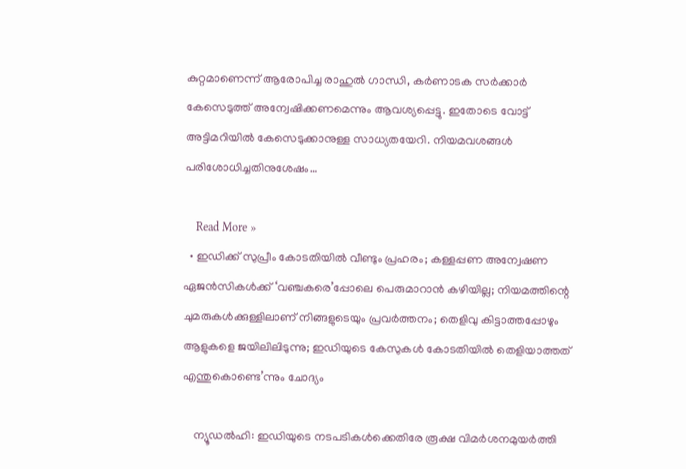കുറ്റമാണെന്ന് ആരോപിച്ച രാഹുൽ ഗാന്ധി, കർണാടക സർക്കാർ കേസെടുത്ത് അന്വേഷിക്കണമെന്നും ആവശ്യപ്പെട്ടു. ഇതോടെ വോട്ട് അട്ടിമറിയിൽ കേസെടുക്കാനുള്ള സാധ്യതയേറി. നിയമവശങ്ങൾ പരിശോധിച്ചതിനുശേഷം…

    Read More »
  • ഇഡിക്ക് സുപ്രീം കോടതിയില്‍ വീണ്ടും പ്രഹരം; കള്ളപ്പണ അന്വേഷണ ഏജന്‍സികള്‍ക്ക് ‘വഞ്ചകരെ’പ്പോലെ പെരുമാറാന്‍ കഴിയില്ല; നിയമത്തിന്റെ ചുമരുകള്‍ക്കുള്ളിലാണ് നിങ്ങളുടെയും പ്രവര്‍ത്തനം; തെളിവു കിട്ടാത്തപ്പോഴും ആളുകളെ ജയിലിലിടുന്നു; ഇഡിയുടെ കേസുകള്‍ കോടതിയില്‍ തെളിയാത്തത് എന്തുകൊണ്ടെ’ന്നും ചോദ്യം

    ന്യൂഡല്‍ഹി: ഇഡിയുടെ നടപടികള്‍ക്കെതിരേ രൂക്ഷ വിമര്‍ശനമുയര്‍ത്തി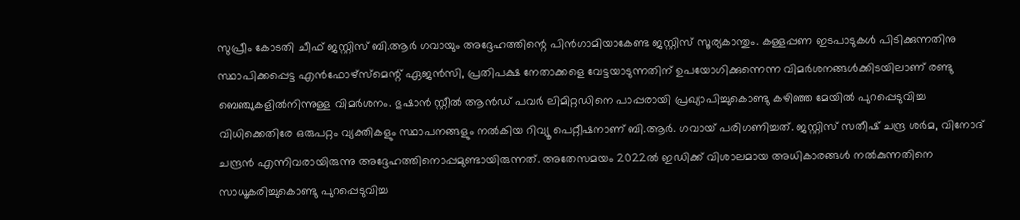സുപ്രീം കോടതി ചീഫ് ജസ്റ്റിസ് ബി.ആര്‍ ഗവായും അദ്ദേഹത്തിന്റെ പിന്‍ഗാമിയാകേണ്ട ജസ്റ്റിസ് സൂര്യകാന്തും. കള്ളപ്പണ ഇടപാടുകള്‍ പിടിക്കുന്നതിനു സ്ഥാപിക്കപ്പെട്ട എന്‍ഫോഴ്‌സ്‌മെന്റ് ഏജന്‍സി, പ്രതിപക്ഷ നേതാക്കളെ വേട്ടയാടുന്നതിന് ഉപയോഗിക്കുന്നെന്ന വിമര്‍ശനങ്ങള്‍ക്കിടയിലാണ് രണ്ടു ബെഞ്ചുകളില്‍നിന്നുള്ള വിമര്‍ശനം. ഭുഷാന്‍ സ്റ്റീല്‍ ആന്‍ഡ് പവര്‍ ലിമിറ്റഡിനെ പാപ്പരായി പ്രഖ്യാപിച്ചുകൊണ്ടു കഴിഞ്ഞ മേയില്‍ പുറപ്പെടുവിച്ച വിധിക്കെതിരേ ഒരുപറ്റം വ്യക്തികളും സ്ഥാപനങ്ങളും നല്‍കിയ റിവ്യൂ പെറ്റീഷനാണ് ബി.ആര്‍. ഗവായ് പരിഗണിച്ചത്. ജസ്റ്റിസ് സതീഷ് ചന്ദ്ര ശര്‍മ, വിനോദ് ചന്ദ്രന്‍ എന്നിവരായിരുന്നു അദ്ദേഹത്തിനൊപ്പമുണ്ടായിരുന്നത്. അതേസമയം 2022ല്‍ ഇഡിക്ക് വിശാലമായ അധികാരങ്ങള്‍ നല്‍കുന്നതിനെ സാധൂകരിച്ചുകൊണ്ടു പുറപ്പെടുവിച്ച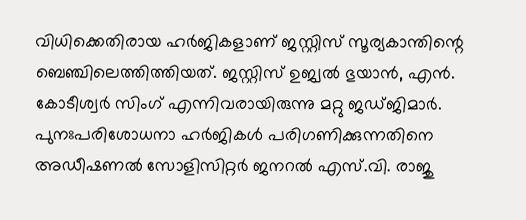വിധിക്കെതിരായ ഹര്‍ജികളാണ് ജസ്റ്റിസ് സൂര്യകാന്തിന്റെ ബെഞ്ചിലെത്തിത്തിയത്. ജസ്റ്റിസ് ഉജ്വല്‍ ഭുയാന്‍, എന്‍. കോടീശ്വര്‍ സിംഗ് എന്നിവരായിരുന്നു മറ്റു ജഡ്ജിമാര്‍. പുനഃപരിശോധനാ ഹര്‍ജികള്‍ പരിഗണിക്കുന്നതിനെ അഡീഷണല്‍ സോളിസിറ്റര്‍ ജനറല്‍ എസ്.വി. രാജു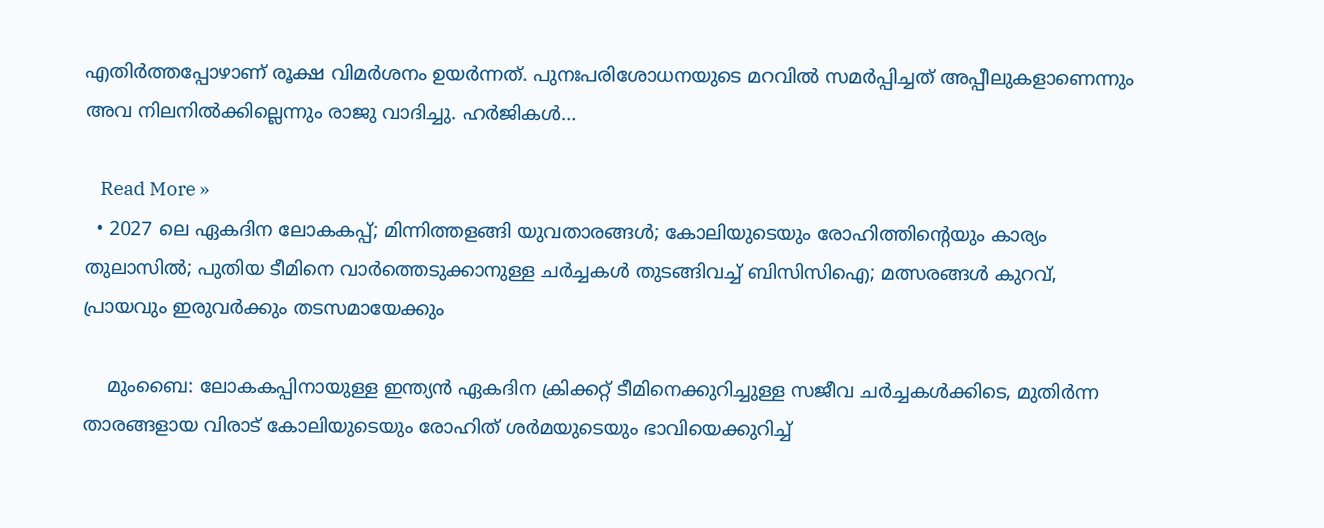എതിര്‍ത്തപ്പോഴാണ് രൂക്ഷ വിമര്‍ശനം ഉയര്‍ന്നത്. പുനഃപരിശോധനയുടെ മറവില്‍ സമര്‍പ്പിച്ചത് അപ്പീലുകളാണെന്നും അവ നിലനില്‍ക്കില്ലെന്നും രാജു വാദിച്ചു. ഹര്‍ജികള്‍…

    Read More »
  • 2027 ലെ ഏകദിന ലോകകപ്പ്; മിന്നിത്തളങ്ങി യുവതാരങ്ങള്‍; കോലിയുടെയും രോഹിത്തിന്റെയും കാര്യം തുലാസില്‍; പുതിയ ടീമിനെ വാര്‍ത്തെടുക്കാനുള്ള ചര്‍ച്ചകള്‍ തുടങ്ങിവച്ച് ബിസിസിഐ; മത്സരങ്ങള്‍ കുറവ്, പ്രായവും ഇരുവര്‍ക്കും തടസമായേക്കും

    മുംബൈ: ലോകകപ്പിനായുള്ള ഇന്ത്യന്‍ ഏകദിന ക്രിക്കറ്റ് ടീമിനെക്കുറിച്ചുള്ള സജീവ ചര്‍ച്ചകള്‍ക്കിടെ, മുതിര്‍ന്ന താരങ്ങളായ വിരാട് കോലിയുടെയും രോഹിത് ശര്‍മയുടെയും ഭാവിയെക്കുറിച്ച്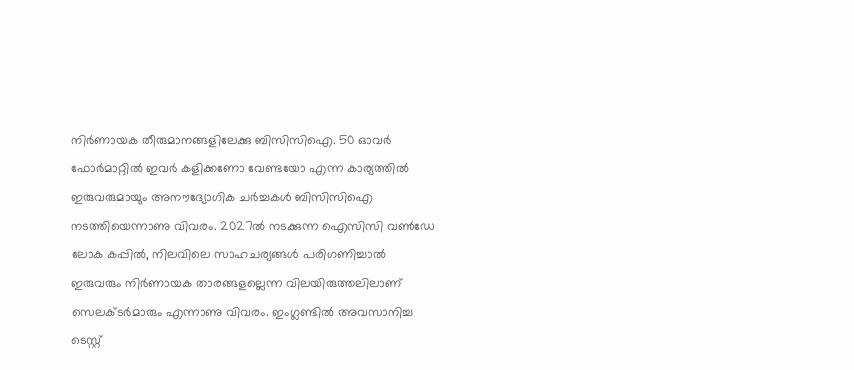നിര്‍ണായക തീരുമാനങ്ങളിലേക്കു ബിസിസിഐ. 50 ഓവര്‍ ഫോര്‍മാറ്റില്‍ ഇവര്‍ കളിക്കണോ വേണ്ടയോ എന്ന കാര്യത്തില്‍ ഇരുവരുമായും അനൗദ്യോഗിക ചര്‍ച്ചകള്‍ ബിസിസിഐ നടത്തിയെന്നാണു വിവരം. 2027ല്‍ നടക്കുന്ന ഐസിസി വണ്‍ഡേ ലോക കപ്പില്‍, നിലവിലെ സാഹചര്യങ്ങള്‍ പരിഗണിച്ചാല്‍ ഇരുവരും നിര്‍ണായക താരങ്ങളല്ലെന്ന വിലയിരുത്തലിലാണ് സെലക്ടര്‍മാരും എന്നാണു വിവരം. ഇംഗ്ലണ്ടില്‍ അവസാനിച്ച ടെസ്റ്റ്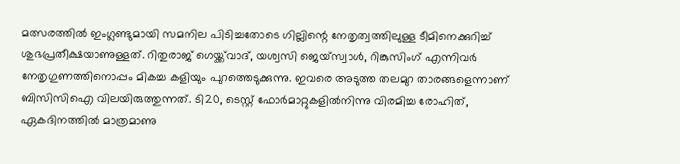മത്സരത്തില്‍ ഇംഗ്ലണ്ടുമായി സമനില പിടിച്ചതോടെ ഗില്ലിന്റെ നേതൃത്വത്തിലുള്ള ടീമിനെക്കുറിച്ച് ശുഭപ്രതീക്ഷയാണുള്ളത്. റിതുരാജ് ഗെയ്ക്ക്‌വാദ്, യശ്വസി ജെയ്‌സ്വാള്‍, റിങ്കുസിംഗ് എന്നിവര്‍ നേതൃഗുണത്തിനൊപ്പം മികച്ച കളിയും പുറത്തെടുക്കുന്നു. ഇവരെ അടുത്ത തലമുറ താരങ്ങളെന്നാണ് ബിസിസിഐ വിലയിരുത്തുന്നത്. ടി20, ടെസ്റ്റ് ഫോര്‍മാറ്റുകളില്‍നിന്നു വിരമിച്ച രോഹിത്, ഏകദിനത്തില്‍ മാത്രമാണു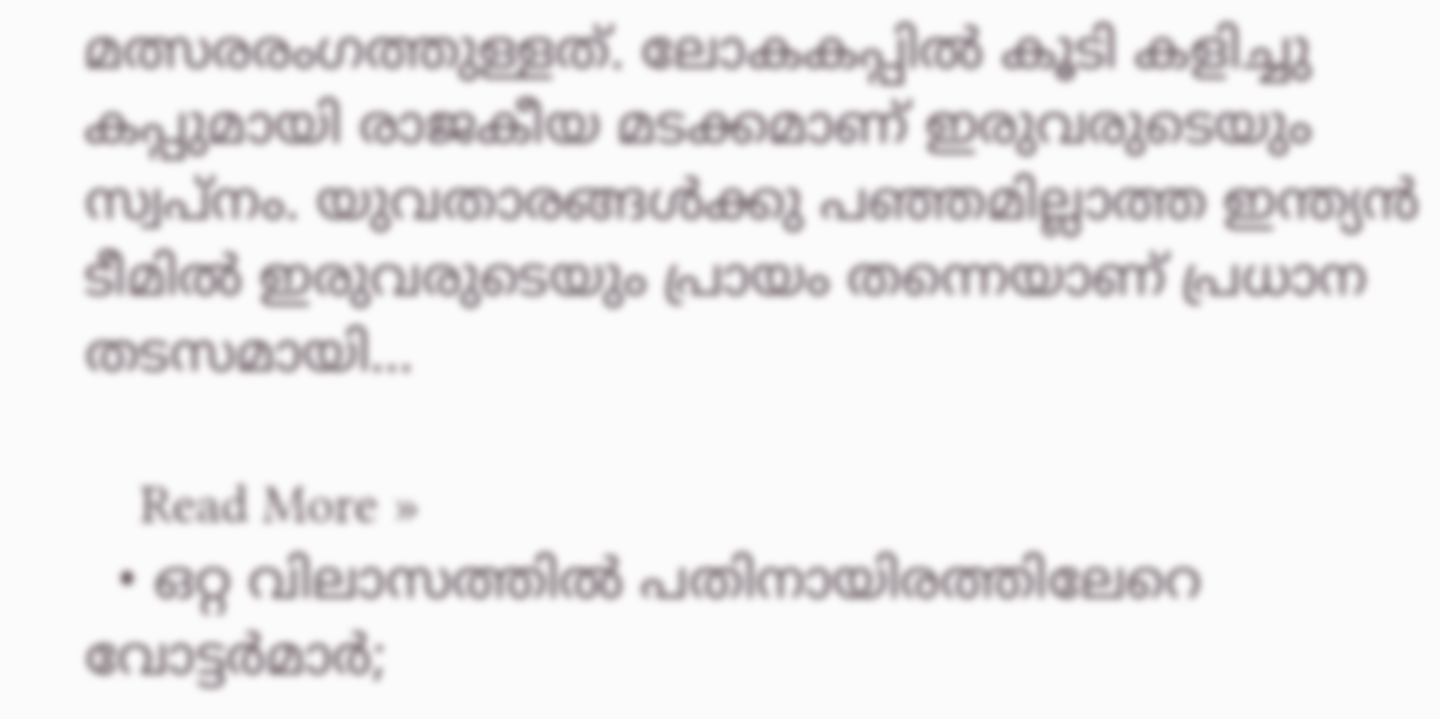മത്സരരംഗത്തുള്ളത്. ലോകകപ്പില്‍ കൂടി കളിച്ചു കപ്പുമായി രാജകീയ മടക്കമാണ് ഇരുവരുടെയും സ്വപ്‌നം. യുവതാരങ്ങള്‍ക്കു പഞ്ഞമില്ലാത്ത ഇന്ത്യന്‍ ടീമില്‍ ഇരുവരുടെയും പ്രായം തന്നെയാണ് പ്രധാന തടസമായി…

    Read More »
  • ഒറ്റ വിലാസത്തില്‍ പതിനായിരത്തിലേറെ വോട്ടര്‍മാര്‍;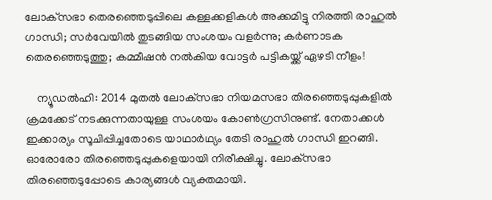ലോക്‌സഭാ തെരഞ്ഞെടുപ്പിലെ കള്ളക്കളികള്‍ അക്കമിട്ടു നിരത്തി രാഹുല്‍ ഗാന്ധി; സര്‍വേയില്‍ തുടങ്ങിയ സംശയം വളര്‍ന്നു; കര്‍ണാടക തെരഞ്ഞെടുത്തു; കമ്മീഷന്‍ നല്‍കിയ വോട്ടര്‍ പട്ടികയ്ക്ക് ഏഴടി നീളം!

    ന്യൂഡല്‍ഹി: 2014 മുതല്‍ ലോക്‌സഭാ നിയമസഭാ തിരഞ്ഞെടുപ്പുകളില്‍ ക്രമക്കേട് നടക്കുന്നതായുള്ള സംശയം കോണ്‍ഗ്രസിനുണ്ട്. നേതാക്കള്‍ ഇക്കാര്യം സൂചിപ്പിച്ചതോടെ യാഥാര്‍ഥ്യം തേടി രാഹുല്‍ ഗാന്ധി ഇറങ്ങി. ഓരോരോ തിരഞ്ഞെടുപ്പുകളെയായി നിരീക്ഷിച്ചു. ലോക്‌സഭാ തിരഞ്ഞെടുപ്പോടെ കാര്യങ്ങള്‍ വ്യക്തമായി.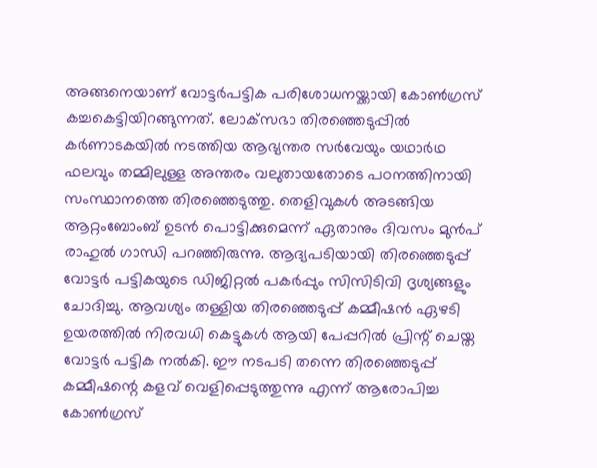അങ്ങനെയാണ് വോട്ടര്‍പട്ടിക പരിശോധനയ്ക്കായി കോണ്‍ഗ്രസ് കച്ചകെട്ടിയിറങ്ങുന്നത്. ലോക്‌സഭാ തിരഞ്ഞെടുപ്പില്‍ കര്‍ണാടകയില്‍ നടത്തിയ ആഭ്യന്തര സര്‍വേയും യഥാര്‍ഥ ഫലവും തമ്മിലുള്ള അന്തരം വലുതായതോടെ പഠനത്തിനായി സംസ്ഥാനത്തെ തിരഞ്ഞെടുത്തു. തെളിവുകള്‍ അടങ്ങിയ ആറ്റംബോംബ് ഉടന്‍ പൊട്ടിക്കുമെന്ന് ഏതാനും ദിവസം മുന്‍പ് രാഹുല്‍ ഗാന്ധി പറഞ്ഞിരുന്നു. ആദ്യപടിയായി തിരഞ്ഞെടുപ്പ് വോട്ടര്‍ പട്ടികയുടെ ഡിജിറ്റല്‍ പകര്‍പ്പും സിസിടിവി ദൃശ്യങ്ങളും ചോദിച്ചു. ആവശ്യം തള്ളിയ തിരഞ്ഞെടുപ്പ് കമ്മീഷന്‍ ഏഴടി ഉയരത്തില്‍ നിരവധി കെട്ടുകള്‍ ആയി പേപ്പറില്‍ പ്രിന്റ് ചെയ്ത വോട്ടര്‍ പട്ടിക നല്‍കി. ഈ നടപടി തന്നെ തിരഞ്ഞെടുപ്പ് കമ്മീഷന്റെ കളവ് വെളിപ്പെടുത്തുന്നു എന്ന് ആരോപിച്ച കോണ്‍ഗ്രസ്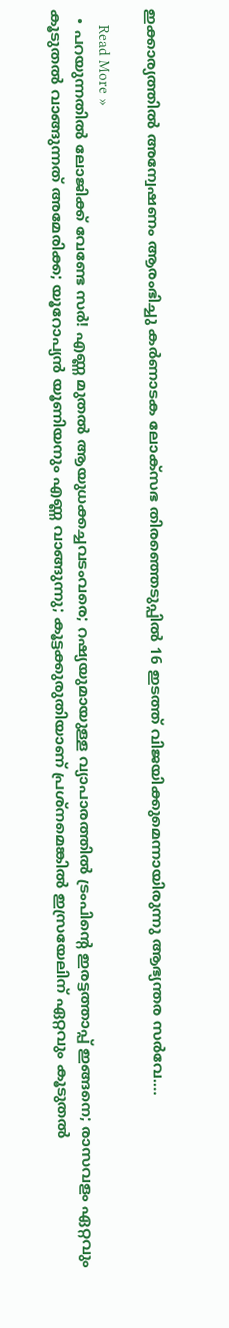ഇക്കാര്യത്തില്‍ അന്വേഷണം ആരംഭിച്ചു കര്‍ണാടക ലോക്‌സഭ തിരഞ്ഞെടുപ്പില്‍ 16 ഇടത്ത് വിജയിക്കുമെന്നായിരുന്നു ആഭ്യന്തര സര്‍വേ.…

    Read More »
  • പറയുന്നതില്‍ ലോജിക്ക് വേണ്ടേ സര്‍! എണ്ണ മുതല്‍ ആയുധക്കച്ചവടംവരെ; റഷ്യയുമായുള്ള വ്യാപാരത്തില്‍ ട്രംപിന്റെ ഇരട്ടത്താപ്പ് ഇങ്ങനെ; രാസവളം ഏറ്റവും കൂടുതല്‍ വാങ്ങുന്നത് അമേരിക്ക; യൂറോപ്യന്‍ യൂണിയനും എണ്ണ വാങ്ങുന്നു; കൂട്ടക്കുരുതിയാണ് പ്രശ്‌നമെങ്കില്‍ ഇസ്രയേലിന് ഏറ്റവും കൂടുതല്‍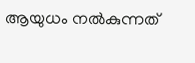ആയുധം നല്‍കുന്നത്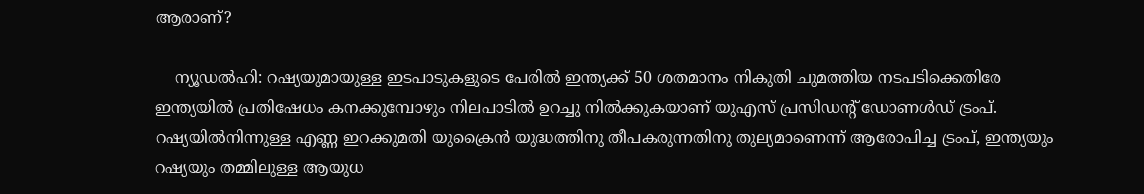ആരാണ്?

    ന്യൂഡല്‍ഹി: റഷ്യയുമായുള്ള ഇടപാടുകളുടെ പേരില്‍ ഇന്ത്യക്ക് 50 ശതമാനം നികുതി ചുമത്തിയ നടപടിക്കെതിരേ ഇന്ത്യയില്‍ പ്രതിഷേധം കനക്കുമ്പോഴും നിലപാടില്‍ ഉറച്ചു നില്‍ക്കുകയാണ് യുഎസ് പ്രസിഡന്റ് ഡോണള്‍ഡ് ട്രംപ്. റഷ്യയില്‍നിന്നുള്ള എണ്ണ ഇറക്കുമതി യുക്രൈന്‍ യുദ്ധത്തിനു തീപകരുന്നതിനു തുല്യമാണെന്ന് ആരോപിച്ച ട്രംപ്, ഇന്ത്യയും റഷ്യയും തമ്മിലുള്ള ആയുധ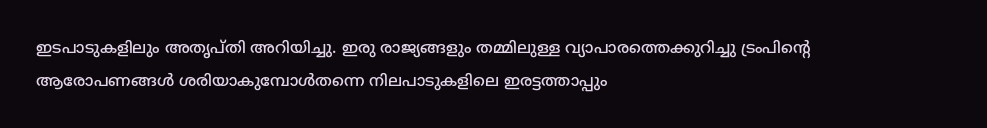ഇടപാടുകളിലും അതൃപ്തി അറിയിച്ചു. ഇരു രാജ്യങ്ങളും തമ്മിലുള്ള വ്യാപാരത്തെക്കുറിച്ചു ട്രംപിന്റെ ആരോപണങ്ങള്‍ ശരിയാകുമ്പോള്‍തന്നെ നിലപാടുകളിലെ ഇരട്ടത്താപ്പും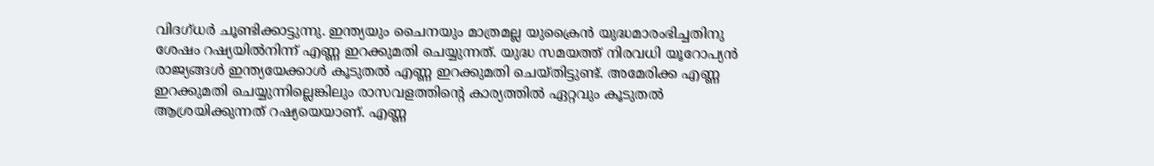വിദഗ്ധര്‍ ചൂണ്ടിക്കാട്ടുന്നു. ഇന്ത്യയും ചൈനയും മാത്രമല്ല യുക്രൈന്‍ യുദ്ധമാരംഭിച്ചതിനു ശേഷം റഷ്യയില്‍നിന്ന് എണ്ണ ഇറക്കുമതി ചെയ്യുന്നത്. യുദ്ധ സമയത്ത് നിരവധി യൂറോപ്യന്‍ രാജ്യങ്ങള്‍ ഇന്ത്യയേക്കാള്‍ കൂടുതല്‍ എണ്ണ ഇറക്കുമതി ചെയ്തിട്ടുണ്ട്. അമേരിക്ക എണ്ണ ഇറക്കുമതി ചെയ്യുന്നില്ലെങ്കിലും രാസവളത്തിന്റെ കാര്യത്തില്‍ ഏറ്റവും കൂടുതല്‍ ആശ്രയിക്കുന്നത് റഷ്യയെയാണ്. എണ്ണ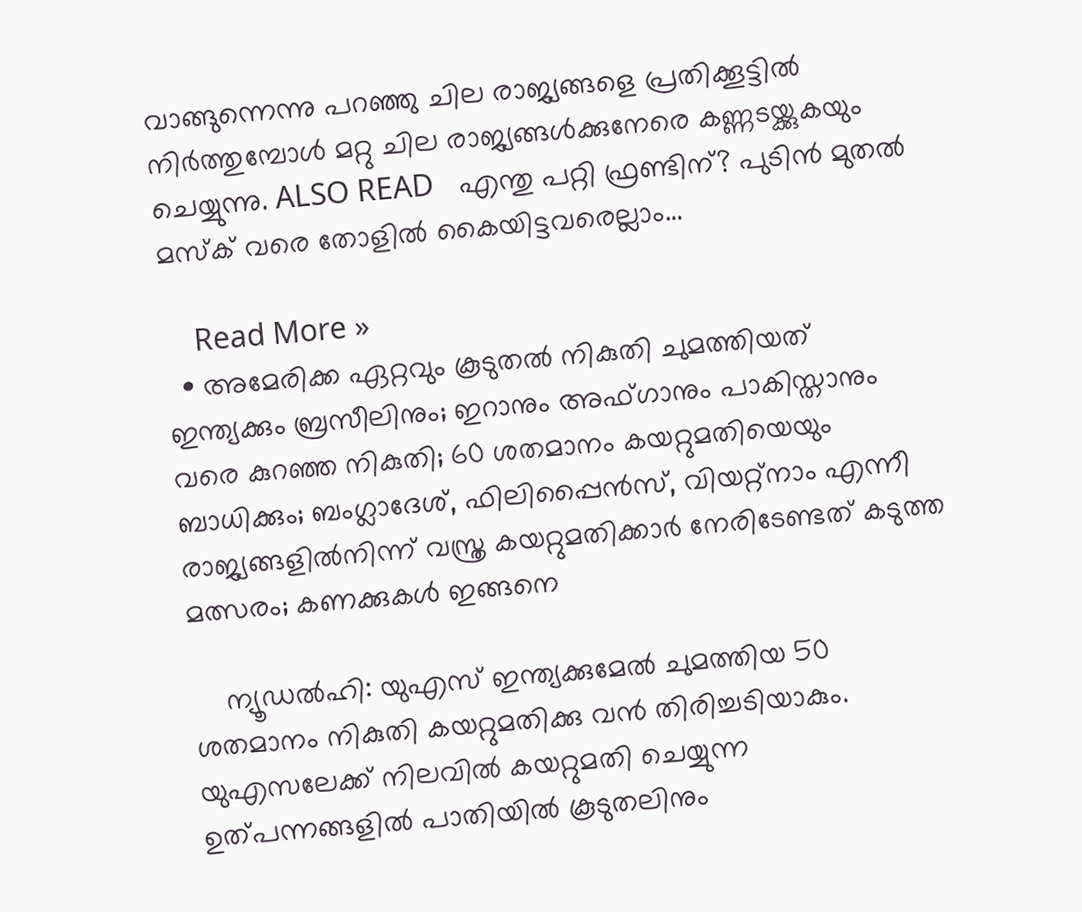വാങ്ങുന്നെന്നു പറഞ്ഞു ചില രാജ്യങ്ങളെ പ്രതിക്കൂട്ടില്‍ നിര്‍ത്തുമ്പോള്‍ മറ്റു ചില രാജ്യങ്ങള്‍ക്കുനേരെ കണ്ണടയ്ക്കുകയും ചെയ്യുന്നു. ALSO READ   എന്തു പറ്റി ഫ്രണ്ടിന്? പുടിന്‍ മുതല്‍ മസ്‌ക് വരെ തോളില്‍ കൈയിട്ടവരെല്ലാം…

    Read More »
  • അമേരിക്ക ഏറ്റവും കൂടുതല്‍ നികുതി ചുമത്തിയത് ഇന്ത്യക്കും ബ്രസീലിനും; ഇറാനും അഫ്ഗാനും പാകിസ്താനും വരെ കുറഞ്ഞ നികുതി; 60 ശതമാനം കയറ്റുമതിയെയും ബാധിക്കും; ബംഗ്ലാദേശ്, ഫിലിപ്പൈന്‍സ്, വിയറ്റ്‌നാം എന്നീ രാജ്യങ്ങളില്‍നിന്ന് വസ്ത്ര കയറ്റുമതിക്കാര്‍ നേരിടേണ്ടത് കടുത്ത മത്സരം; കണക്കുകള്‍ ഇങ്ങനെ

    ന്യൂഡല്‍ഹി: യുഎസ് ഇന്ത്യക്കുമേല്‍ ചുമത്തിയ 50 ശതമാനം നികുതി കയറ്റുമതിക്കു വന്‍ തിരിച്ചടിയാകും. യുഎസലേക്ക് നിലവില്‍ കയറ്റുമതി ചെയ്യുന്ന ഉത്പന്നങ്ങളില്‍ പാതിയില്‍ കൂടുതലിനും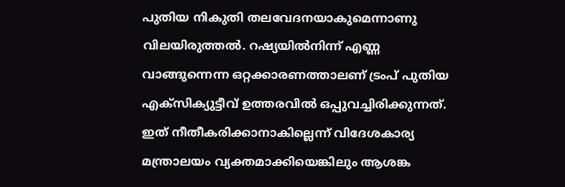പുതിയ നികുതി തലവേദനയാകുമെന്നാണു വിലയിരുത്തല്‍. റഷ്യയില്‍നിന്ന് എണ്ണ വാങ്ങുന്നെന്ന ഒറ്റക്കാരണത്താലണ് ട്രംപ് പുതിയ എക്‌സിക്യുട്ടീവ് ഉത്തരവില്‍ ഒപ്പുവച്ചിരിക്കുന്നത്. ഇത് നീതീകരിക്കാനാകില്ലെന്ന് വിദേശകാര്യ മന്ത്രാലയം വ്യക്തമാക്കിയെങ്കിലും ആശങ്ക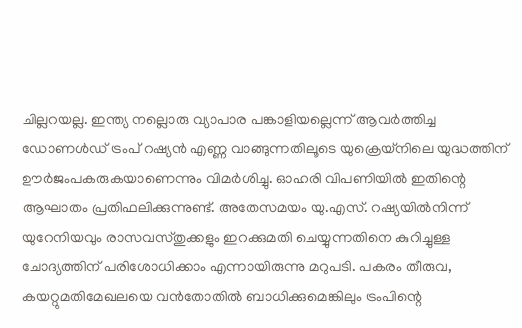ചില്ലറയല്ല. ഇന്ത്യ നല്ലൊരു വ്യാപാര പങ്കാളിയല്ലെന്ന് ആവര്‍ത്തിച്ച ഡോണള്‍ഡ് ട്രംപ് റഷ്യന്‍ എണ്ണ വാങ്ങുന്നതിലൂടെ യുക്രെയ്‌നിലെ യുദ്ധത്തിന് ഊര്‍ജംപകരുകയാണെന്നും വിമര്‍ശിച്ചു. ഓഹരി വിപണിയില്‍ ഇതിന്റെ ആഘാതം പ്രതിഫലിക്കുന്നുണ്ട്. അതേസമയം യു.എസ്. റഷ്യയില്‍നിന്ന് യുറേനിയവും രാസവസ്തുക്കളും ഇറക്കുമതി ചെയ്യുന്നതിനെ കുറിച്ചുള്ള ചോദ്യത്തിന് പരിശോധിക്കാം എന്നായിരുന്നു മറുപടി. പകരം തീരുവ, കയറ്റുമതിമേഖലയെ വന്‍തോതില്‍ ബാധിക്കുമെങ്കിലും ട്രംപിന്റെ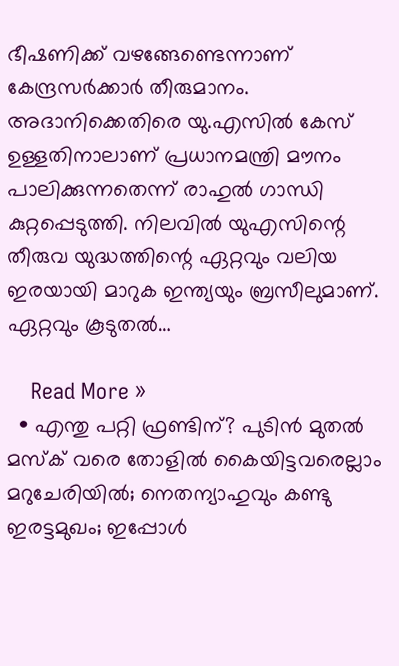ഭീഷണിക്ക് വഴങ്ങേണ്ടെന്നാണ് കേന്ദ്രസര്‍ക്കാര്‍ തീരുമാനം. അദാനിക്കെതിരെ യു.എസില്‍ കേസ് ഉള്ളതിനാലാണ് പ്രധാനമന്ത്രി മൗനം പാലിക്കുന്നതെന്ന് രാഹുല്‍ ഗാന്ധി കുറ്റപ്പെടുത്തി. നിലവില്‍ യുഎസിന്റെ തീരുവ യുദ്ധത്തിന്റെ ഏറ്റവും വലിയ ഇരയായി മാറുക ഇന്ത്യയും ബ്രസീലുമാണ്. ഏറ്റവും കൂടുതല്‍…

    Read More »
  • എന്തു പറ്റി ഫ്രണ്ടിന്? പുടിന്‍ മുതല്‍ മസ്‌ക് വരെ തോളില്‍ കൈയിട്ടവരെല്ലാം മറുചേരിയില്‍; നെതന്യാഹുവും കണ്ടു ഇരട്ടമുഖം; ഇപ്പോള്‍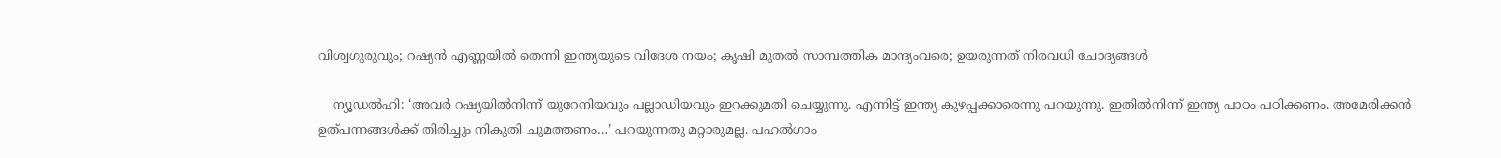വിശ്വഗുരുവും; റഷ്യന്‍ എണ്ണയില്‍ തെന്നി ഇന്ത്യയുടെ വിദേശ നയം; കൃഷി മുതല്‍ സാമ്പത്തിക മാന്ദ്യംവരെ; ഉയരുന്നത് നിരവധി ചോദ്യങ്ങള്‍

    ന്യൂഡല്‍ഹി: ‘അവര്‍ റഷ്യയില്‍നിന്ന് യുറേനിയവും പല്ലാഡിയവും ഇറക്കുമതി ചെയ്യുന്നു. എന്നിട്ട് ഇന്ത്യ കുഴപ്പക്കാരെന്നു പറയുന്നു. ഇതില്‍നിന്ന് ഇന്ത്യ പാഠം പഠിക്കണം. അമേരിക്കന്‍ ഉത്പന്നങ്ങള്‍ക്ക് തിരിച്ചും നികുതി ചുമത്തണം…’ പറയുന്നതു മറ്റാരുമല്ല. പഹല്‍ഗാം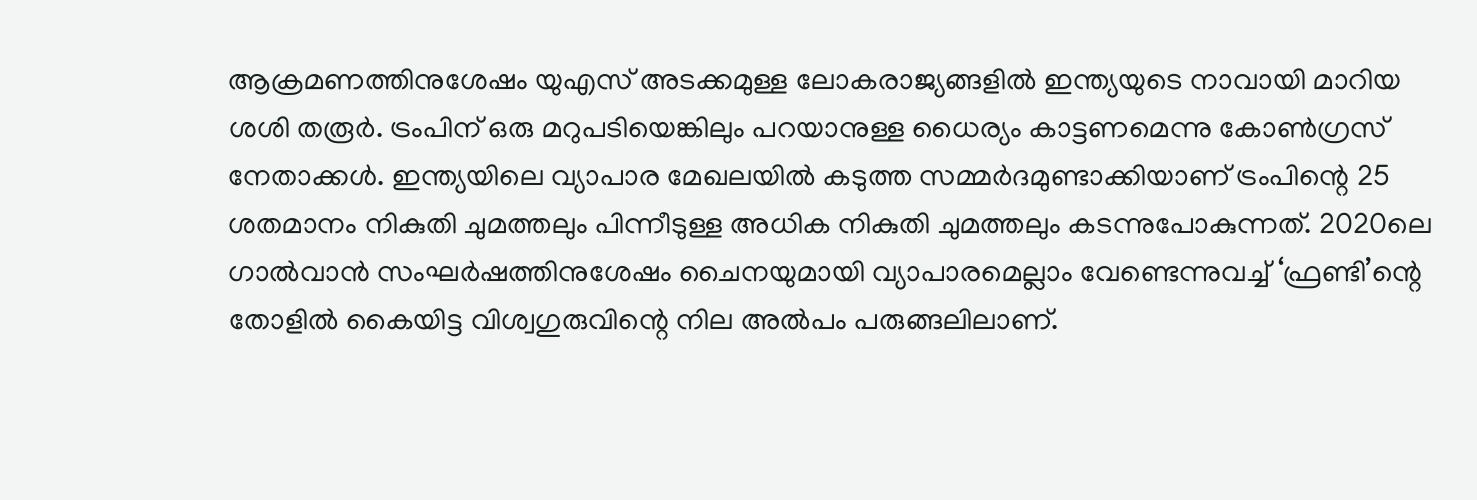ആക്രമണത്തിനുശേഷം യുഎസ് അടക്കമുള്ള ലോകരാജ്യങ്ങളില്‍ ഇന്ത്യയുടെ നാവായി മാറിയ ശശി തരൂര്‍. ട്രംപിന് ഒരു മറുപടിയെങ്കിലും പറയാനുള്ള ധൈര്യം കാട്ടണമെന്നു കോണ്‍ഗ്രസ് നേതാക്കള്‍. ഇന്ത്യയിലെ വ്യാപാര മേഖലയില്‍ കടുത്ത സമ്മര്‍ദമുണ്ടാക്കിയാണ് ട്രംപിന്റെ 25 ശതമാനം നികുതി ചുമത്തലും പിന്നീടുള്ള അധിക നികുതി ചുമത്തലും കടന്നുപോകുന്നത്. 2020ലെ ഗാല്‍വാന്‍ സംഘര്‍ഷത്തിനുശേഷം ചൈനയുമായി വ്യാപാരമെല്ലാം വേണ്ടെന്നുവച്ച് ‘ഫ്രണ്ടി’ന്റെ തോളില്‍ കൈയിട്ട വിശ്വഗുരുവിന്റെ നില അല്‍പം പരുങ്ങലിലാണ്.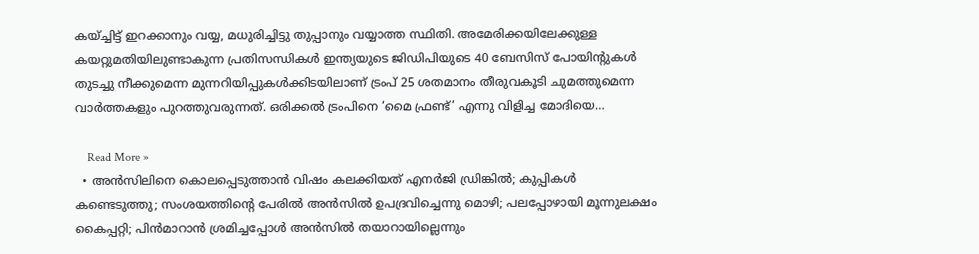കയ്ച്ചിട്ട് ഇറക്കാനും വയ്യ, മധുരിച്ചിട്ടു തുപ്പാനും വയ്യാത്ത സ്ഥിതി. അമേരിക്കയിലേക്കുള്ള കയറ്റുമതിയിലുണ്ടാകുന്ന പ്രതിസന്ധികള്‍ ഇന്ത്യയുടെ ജിഡിപിയുടെ 40 ബേസിസ് പോയിന്റുകള്‍ തുടച്ചു നീക്കുമെന്ന മുന്നറിയിപ്പുകള്‍ക്കിടയിലാണ് ട്രംപ് 25 ശതമാനം തീരുവകൂടി ചുമത്തുമെന്ന വാര്‍ത്തകളും പുറത്തുവരുന്നത്. ഒരിക്കല്‍ ട്രംപിനെ ‘മൈ ഫ്രണ്ട്’ എന്നു വിളിച്ച മോദിയെ…

    Read More »
  • അന്‍സിലിനെ കൊലപ്പെടുത്താന്‍ വിഷം കലക്കിയത് എനര്‍ജി ഡ്രിങ്കില്‍; കുപ്പികള്‍ കണ്ടെടുത്തു; സംശയത്തിന്റെ പേരില്‍ അന്‍സില്‍ ഉപദ്രവിച്ചെന്നു മൊഴി; പലപ്പോഴായി മൂന്നുലക്ഷം കൈപ്പറ്റി; പിന്‍മാറാന്‍ ശ്രമിച്ചപ്പോള്‍ അന്‍സില്‍ തയാറായില്ലെന്നും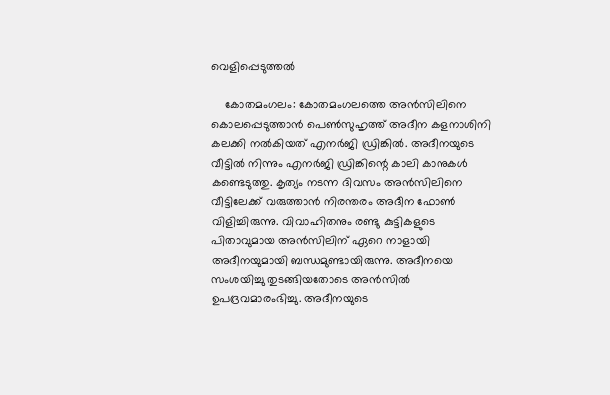വെളിപ്പെടുത്തല്‍

    കോതമംഗലം: കോതമംഗലത്തെ അന്‍സിലിനെ കൊലപ്പെടുത്താന്‍ പെണ്‍സുഹൃത്ത് അദീന കളനാശിനി കലക്കി നല്‍കിയത് എനര്‍ജി ഡ്രിങ്കില്‍. അദീനയുടെ വീട്ടില്‍ നിന്നും എനര്‍ജി ഡ്രിങ്കിന്റെ കാലി കാനുകള്‍ കണ്ടെടുത്തു. കൃത്യം നടന്ന ദിവസം അന്‍സിലിനെ വീട്ടിലേക്ക് വരുത്താന്‍ നിരന്തരം അദീന ഫോണ്‍ വിളിച്ചിരുന്നു. വിവാഹിതനും രണ്ടു കുട്ടികളുടെ പിതാവുമായ അന്‍സിലിന് ഏറെ നാളായി അദീനയുമായി ബന്ധമുണ്ടായിരുന്നു. അദീനയെ സംശയിച്ചു തുടങ്ങിയതോടെ അന്‍സില്‍ ഉപദ്രവമാരംഭിച്ചു. അദീനയുടെ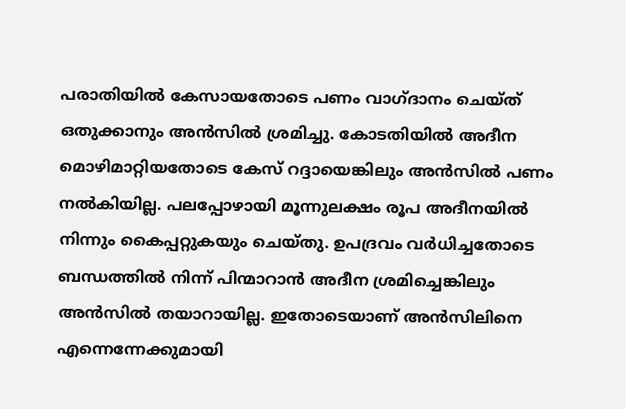പരാതിയില്‍ കേസായതോടെ പണം വാഗ്ദാനം ചെയ്ത് ഒതുക്കാനും അന്‍സില്‍ ശ്രമിച്ചു. കോടതിയില്‍ അദീന മൊഴിമാറ്റിയതോടെ കേസ് റദ്ദായെങ്കിലും അന്‍സില്‍ പണം നല്‍കിയില്ല. പലപ്പോഴായി മൂന്നുലക്ഷം രൂപ അദീനയില്‍ നിന്നും കൈപ്പറ്റുകയും ചെയ്തു. ഉപദ്രവം വര്‍ധിച്ചതോടെ ബന്ധത്തില്‍ നിന്ന് പിന്മാറാന്‍ അദീന ശ്രമിച്ചെങ്കിലും അന്‍സില്‍ തയാറായില്ല. ഇതോടെയാണ് അന്‍സിലിനെ എന്നെന്നേക്കുമായി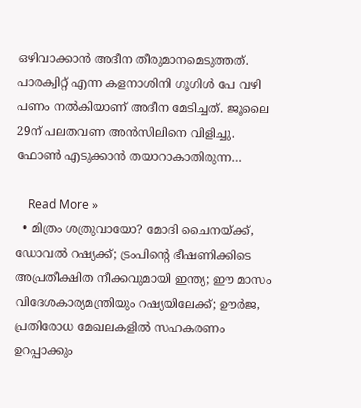ഒഴിവാക്കാന്‍ അദീന തീരുമാനമെടുത്തത്. പാരക്വിറ്റ് എന്ന കളനാശിനി ഗൂഗിള്‍ പേ വഴി പണം നല്‍കിയാണ് അദീന മേടിച്ചത്. ജൂലൈ 29ന് പലതവണ അന്‍സിലിനെ വിളിച്ചു. ഫോണ്‍ എടുക്കാന്‍ തയാറാകാതിരുന്ന…

    Read More »
  • മിത്രം ശത്രുവായോ? മോദി ചൈനയ്ക്ക്, ഡോവല്‍ റഷ്യക്ക്; ട്രംപിന്റെ ഭീഷണിക്കിടെ അപ്രതീക്ഷിത നീക്കവുമായി ഇന്ത്യ; ഈ മാസം വിദേശകാര്യമന്ത്രിയും റഷ്യയിലേക്ക്; ഊര്‍ജ, പ്രതിരോധ മേഖലകളില്‍ സഹകരണം ഉറപ്പാക്കും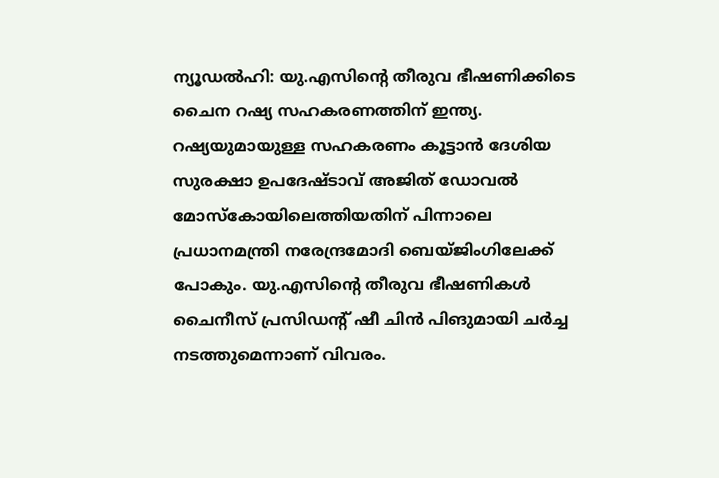ന്യൂഡല്‍ഹി: യു.എസിന്റെ തീരുവ ഭീഷണിക്കിടെ ചൈന റഷ്യ സഹകരണത്തിന് ഇന്ത്യ. റഷ്യയുമായുള്ള സഹകരണം കൂട്ടാന്‍ ദേശിയ സുരക്ഷാ ഉപദേഷ്ടാവ് അജിത് ഡോവല്‍ മോസ്‌കോയിലെത്തിയതിന് പിന്നാലെ പ്രധാനമന്ത്രി നരേന്ദ്രമോദി ബെയ്ജിംഗിലേക്ക് പോകും. യു.എസിന്റെ തീരുവ ഭീഷണികള്‍ ചൈനീസ് പ്രസിഡന്റ് ഷീ ചിന്‍ പിങുമായി ചര്‍ച്ച നടത്തുമെന്നാണ് വിവരം.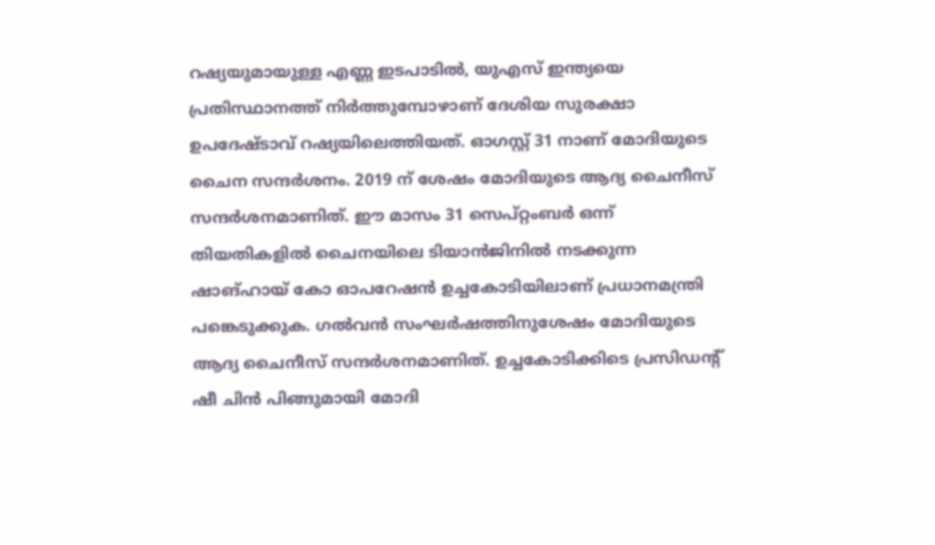റഷ്യയുമായുള്ള എണ്ണ ഇടപാടില്‍, യുഎസ് ഇന്ത്യയെ പ്രതിസ്ഥാനത്ത് നിര്‍ത്തുമ്പോഴാണ് ദേശിയ സുരക്ഷാ ഉപദേഷ്ടാവ് റഷ്യയിലെത്തിയത്. ഓഗസ്റ്റ് 31 നാണ് മോദിയുടെ ചൈന സന്ദര്‍ശനം. 2019 ന് ശേഷം മോദിയുടെ ആദ്യ ചൈനീസ് സന്ദര്‍ശനമാണിത്. ഈ മാസം 31 സെപ്റ്റംബര്‍ ഒന്ന് തിയതികളില്‍ ചൈനയിലെ ടിയാന്‍ജിനില്‍ നടക്കുന്ന ഷാങ്ഹായ് കോ ഓപറേഷന്‍ ഉച്ചകോടിയിലാണ് പ്രധാനമന്ത്രി പങ്കെടുക്കുക. ഗല്‍വന്‍ സംഘര്‍ഷത്തിനുശേഷം മോദിയുടെ ആദ്യ ചൈനീസ് സന്ദര്‍ശനമാണിത്. ഉച്ചകോടിക്കിടെ പ്രസിഡന്റ് ഷീ ചിന്‍ പിങ്ങുമായി മോദി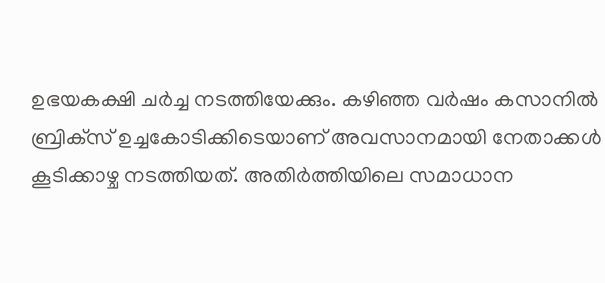ഉഭയകക്ഷി ചര്‍ച്ച നടത്തിയേക്കും. കഴിഞ്ഞ വര്‍ഷം കസാനില്‍ ബ്രിക്‌സ് ഉച്ചകോടിക്കിടെയാണ് അവസാനമായി നേതാക്കള്‍ കൂടിക്കാഴ്ച നടത്തിയത്. അതിര്‍ത്തിയിലെ സമാധാന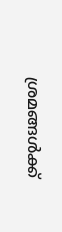ശ്രമങ്ങള്‍ക്ക്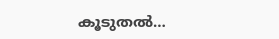കൂടുതല്‍…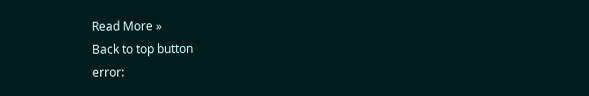Read More »
Back to top button
error: